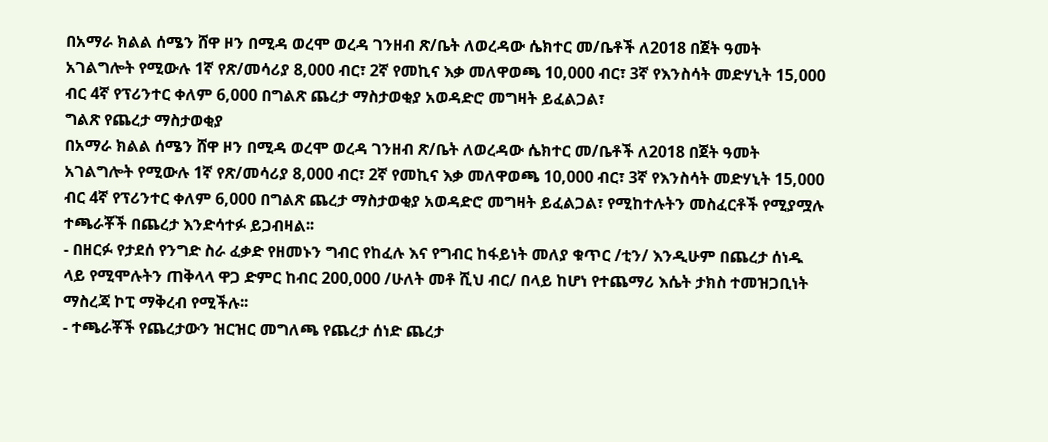በአማራ ክልል ሰሜን ሸዋ ዞን በሚዳ ወረሞ ወረዳ ገንዘብ ጽ/ቤት ለወረዳው ሴክተር መ/ቤቶች ለ2018 በጀት ዓመት አገልግሎት የሚውሉ 1ኛ የጽ/መሳሪያ 8,000 ብር፣ 2ኛ የመኪና እቃ መለዋወጫ 10,000 ብር፣ 3ኛ የእንስሳት መድሃኒት 15,000 ብር 4ኛ የፕሪንተር ቀለም 6,000 በግልጽ ጨረታ ማስታወቂያ አወዳድሮ መግዛት ይፈልጋል፣
ግልጽ የጨረታ ማስታወቂያ
በአማራ ክልል ሰሜን ሸዋ ዞን በሚዳ ወረሞ ወረዳ ገንዘብ ጽ/ቤት ለወረዳው ሴክተር መ/ቤቶች ለ2018 በጀት ዓመት አገልግሎት የሚውሉ 1ኛ የጽ/መሳሪያ 8,000 ብር፣ 2ኛ የመኪና እቃ መለዋወጫ 10,000 ብር፣ 3ኛ የእንስሳት መድሃኒት 15,000 ብር 4ኛ የፕሪንተር ቀለም 6,000 በግልጽ ጨረታ ማስታወቂያ አወዳድሮ መግዛት ይፈልጋል፣ የሚከተሉትን መስፈርቶች የሚያሟሉ ተጫራቾች በጨረታ እንድሳተፉ ይጋብዛል፡፡
- በዘርፉ የታደሰ የንግድ ስራ ፈቃድ የዘመኑን ግብር የከፈሉ እና የግብር ከፋይነት መለያ ቁጥር /ቲን/ እንዲሁም በጨረታ ሰነዱ ላይ የሚሞሉትን ጠቅላላ ዋጋ ድምር ከብር 200,000 /ሁለት መቶ ሺህ ብር/ በላይ ከሆነ የተጨማሪ እሴት ታክስ ተመዝጋቢነት ማስረጃ ኮፒ ማቅረብ የሚችሉ፡፡
- ተጫራቾች የጨረታውን ዝርዝር መግለጫ የጨረታ ሰነድ ጨረታ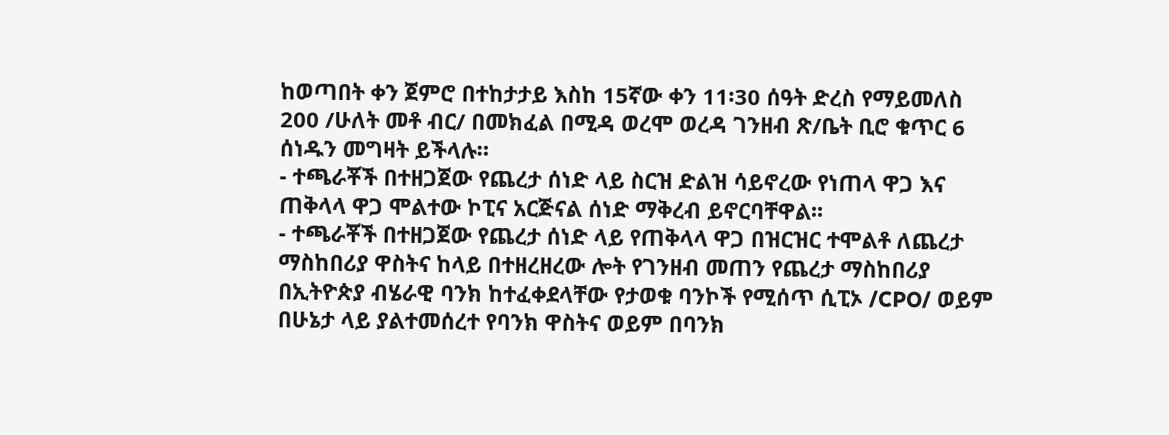ከወጣበት ቀን ጀምሮ በተከታታይ እስከ 15ኛው ቀን 11፡30 ሰዓት ድረስ የማይመለስ 200 /ሁለት መቶ ብር/ በመክፈል በሚዳ ወረሞ ወረዳ ገንዘብ ጽ/ቤት ቢሮ ቁጥር 6 ሰነዱን መግዛት ይችላሉ።
- ተጫራቾች በተዘጋጀው የጨረታ ሰነድ ላይ ስርዝ ድልዝ ሳይኖረው የነጠላ ዋጋ እና ጠቅላላ ዋጋ ሞልተው ኮፒና አርጅናል ሰነድ ማቅረብ ይኖርባቸዋል፡፡
- ተጫራቾች በተዘጋጀው የጨረታ ሰነድ ላይ የጠቅላላ ዋጋ በዝርዝር ተሞልቶ ለጨረታ ማስከበሪያ ዋስትና ከላይ በተዘረዘረው ሎት የገንዘብ መጠን የጨረታ ማስከበሪያ በኢትዮጵያ ብሄራዊ ባንክ ከተፈቀደላቸው የታወቁ ባንኮች የሚሰጥ ሲፒኦ /CPO/ ወይም በሁኔታ ላይ ያልተመሰረተ የባንክ ዋስትና ወይም በባንክ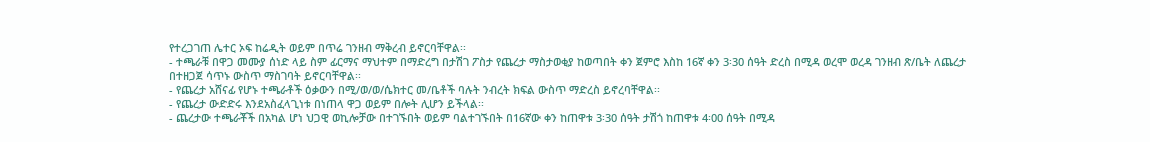የተረጋገጠ ሌተር ኦፍ ከሬዲት ወይም በጥሬ ገንዘብ ማቅረብ ይኖርባቸዋል፡፡
- ተጫራቹ በዋጋ መሙያ ሰነድ ላይ ስም ፊርማና ማህተም በማድረግ በታሽገ ፖስታ የጨረታ ማስታወቂያ ከወጣበት ቀን ጀምሮ እስከ 16ኛ ቀን 3፡30 ሰዓት ድረስ በሚዳ ወረሞ ወረዳ ገንዘብ ጽ/ቤት ለጨረታ በተዘጋጀ ሳጥኑ ውስጥ ማስገባት ይኖርባቸዋል፡፡
- የጨረታ አሸናፊ የሆኑ ተጫራቶች ዕቃውን በሚ/ወ/ወ/ሴክተር መ/ቤቶች ባሉት ንብረት ክፍል ውስጥ ማድረስ ይኖረባቸዋል፡፡
- የጨረታ ውድድሩ እንደአስፈላጊነቱ በነጠላ ዋጋ ወይም በሎት ሊሆን ይችላል፡፡
- ጨረታው ተጫራቾች በአካል ሆነ ህጋዊ ወኪሎቻው በተገኙበት ወይም ባልተገኙበት በ16ኛው ቀን ከጠዋቱ 3፡30 ሰዓት ታሽጎ ከጠዋቱ 4፡00 ሰዓት በሚዳ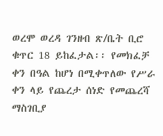ወረሞ ወረዳ ገንዘብ ጽ/ቤት ቢሮ ቁጥር 18 ይከፈታል፡፡ የመክፈቻ ቀን በዓል ከሆነ በሚቀጥለው የሥራ ቀን ላይ የጨረታ ሰነድ የመጨረሻ ማስገቢያ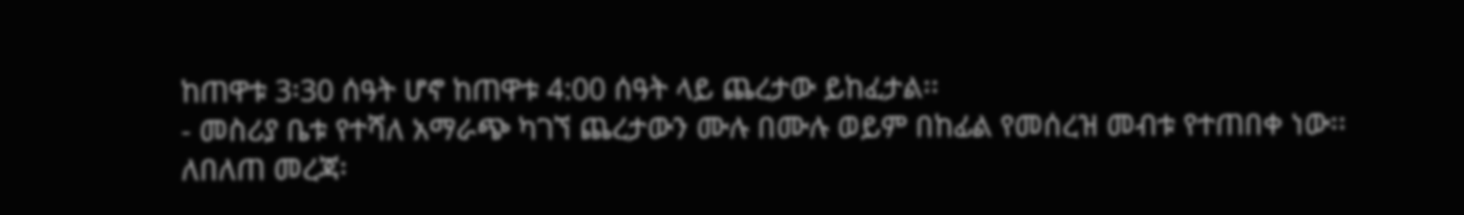ከጠዋቱ 3፡30 ሰዓት ሆኖ ከጠዋቱ 4:00 ሰዓት ላይ ጨረታው ይከፈታል፡፡
- መስሪያ ቤቱ የተሻለ አማራጭ ካገኘ ጨረታውን ሙሉ በሙሉ ወይም በከፊል የመሰረዝ መብቱ የተጠበቀ ነው፡፡
ለበለጠ መረጃ፡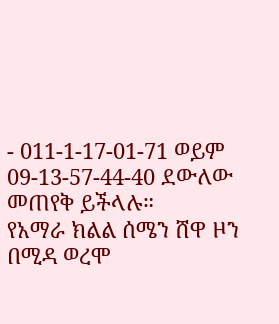- 011-1-17-01-71 ወይም 09-13-57-44-40 ደውለው መጠየቅ ይችላሉ።
የአማራ ክልል ሰሜን ሸዋ ዞን በሚዳ ወረሞ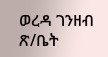ወረዳ ገንዘብ ጽ/ቤት